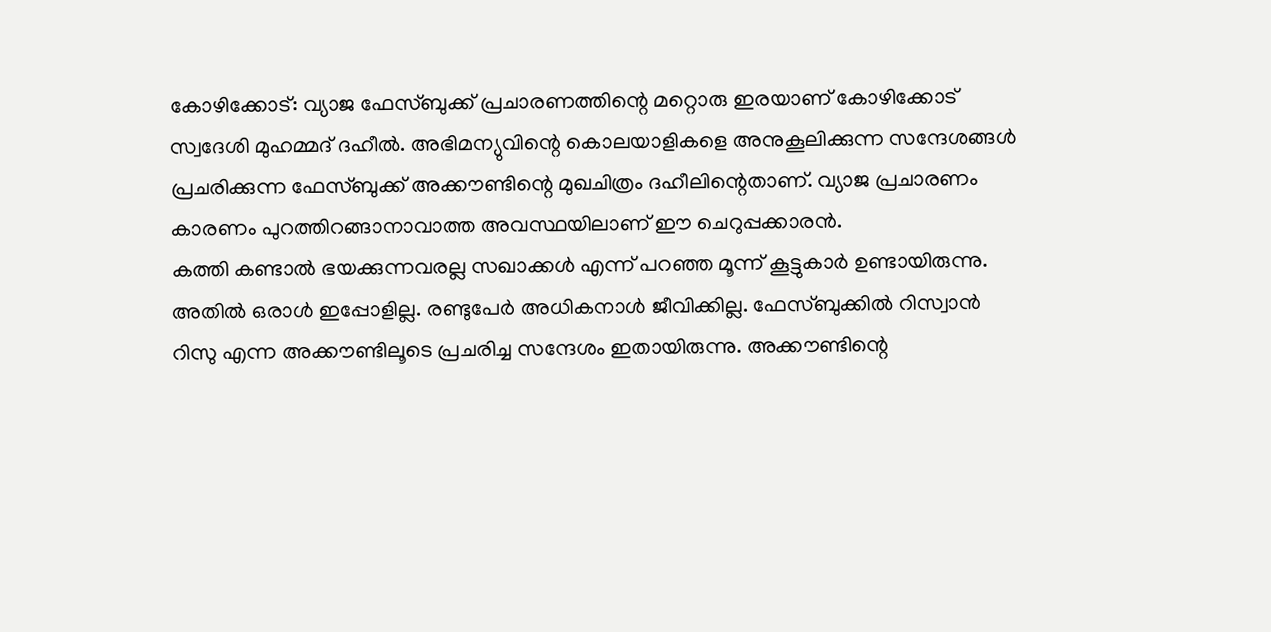കോഴിക്കോട്: വ്യാജ ഫേസ്ബുക്ക് പ്രചാരണത്തിന്റെ മറ്റൊരു ഇരയാണ് കോഴിക്കോട് സ്വദേശി മുഹമ്മദ് ദഹീൽ. അഭിമന്യുവിന്റെ കൊലയാളികളെ അനുകൂലിക്കുന്ന സന്ദേശങ്ങൾ പ്രചരിക്കുന്ന ഫേസ്ബുക്ക് അക്കൗണ്ടിന്റെ മുഖചിത്രം ദഹീലിന്റെതാണ്. വ്യാജ പ്രചാരണം കാരണം പുറത്തിറങ്ങാനാവാത്ത അവസ്ഥയിലാണ് ഈ ചെറുപ്പക്കാരൻ.
കത്തി കണ്ടാൽ ഭയക്കുന്നവരല്ല സഖാക്കൾ എന്ന് പറഞ്ഞ മൂന്ന് കൂട്ടുകാർ ഉണ്ടായിരുന്നു. അതിൽ ഒരാൾ ഇപ്പോളില്ല. രണ്ടുപേർ അധികനാൾ ജീവിക്കില്ല. ഫേസ്ബുക്കിൽ റിസ്വാൻ റിസു എന്ന അക്കൗണ്ടിലൂടെ പ്രചരിച്ച സന്ദേശം ഇതായിരുന്നു. അക്കൗണ്ടിന്റെ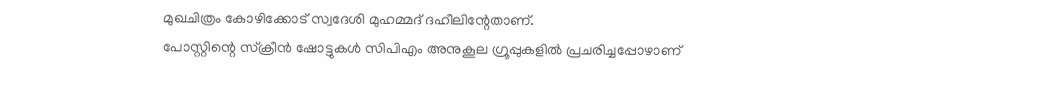മുഖചിത്രം കോഴിക്കോട് സ്വദേശി മുഹമ്മദ് ദഹീലിന്റേതാണ്.
പോസ്റ്റിന്റെ സ്ക്രീൻ ഷോട്ടുകൾ സിപിഎം അനുകൂല ഗ്രൂപ്പുകളിൽ പ്രചരിച്ചപ്പോഴാണ്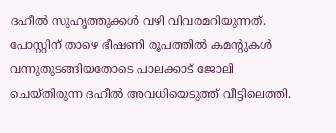ദഹീൽ സുഹൃത്തുക്കൾ വഴി വിവരമറിയുന്നത്. പോസ്റ്റിന് താഴെ ഭീഷണി രൂപത്തിൽ കമന്റുകൾ വന്നുതുടങ്ങിയതോടെ പാലക്കാട് ജോലി ചെയ്തിരുന്ന ദഹീൽ അവധിയെടുത്ത് വീട്ടിലെത്തി.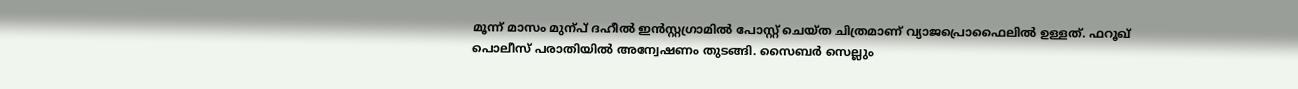മൂന്ന് മാസം മുന്പ് ദഹീൽ ഇൻസ്റ്റഗ്രാമിൽ പോസ്റ്റ് ചെയ്ത ചിത്രമാണ് വ്യാജപ്രൊഫൈലിൽ ഉള്ളത്. ഫറൂഖ് പൊലീസ് പരാതിയിൽ അന്വേഷണം തുടങ്ങി. സൈബർ സെല്ലും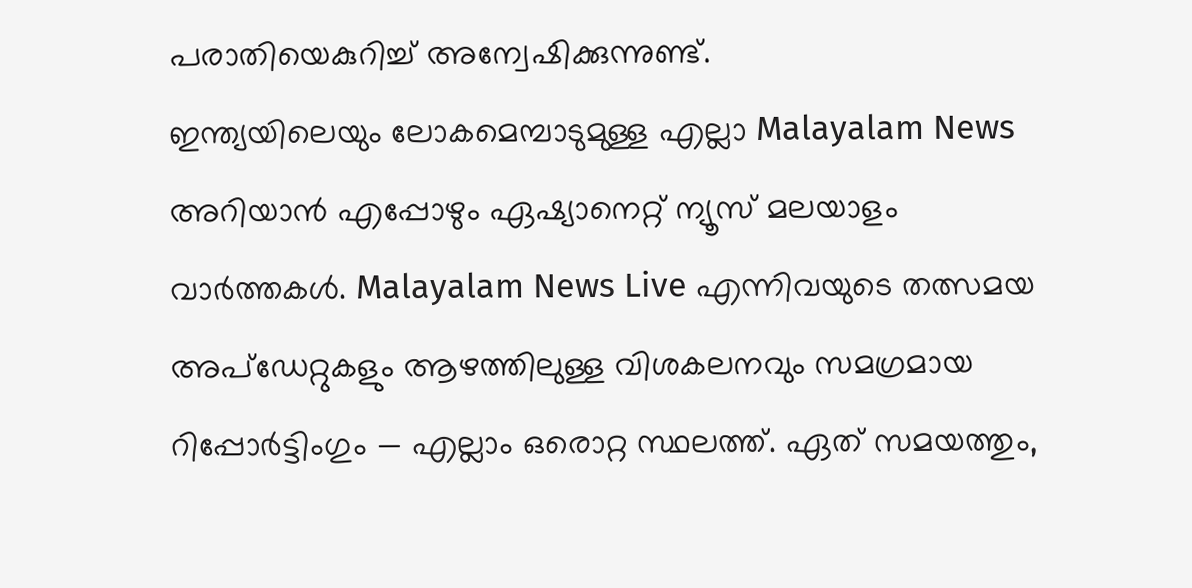പരാതിയെകുറിച്ച് അന്വേഷിക്കുന്നുണ്ട്.
ഇന്ത്യയിലെയും ലോകമെമ്പാടുമുള്ള എല്ലാ Malayalam News അറിയാൻ എപ്പോഴും ഏഷ്യാനെറ്റ് ന്യൂസ് മലയാളം വാർത്തകൾ. Malayalam News Live എന്നിവയുടെ തത്സമയ അപ്ഡേറ്റുകളും ആഴത്തിലുള്ള വിശകലനവും സമഗ്രമായ റിപ്പോർട്ടിംഗും — എല്ലാം ഒരൊറ്റ സ്ഥലത്ത്. ഏത് സമയത്തും,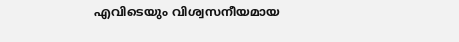എവിടെയും വിശ്വസനീയമായ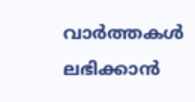വാർത്തകൾ ലഭിക്കാൻ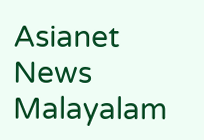Asianet News Malayalam